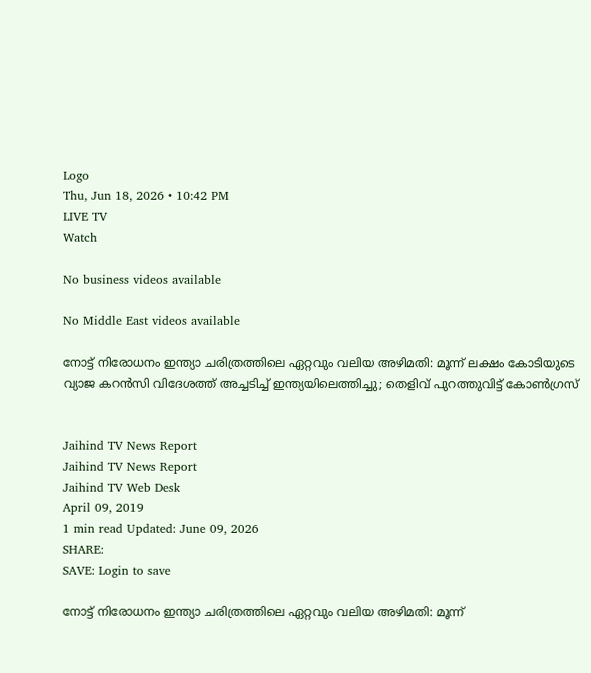Logo
Thu, Jun 18, 2026 • 10:42 PM
LIVE TV
Watch

No business videos available

No Middle East videos available

നോട്ട് നിരോധനം ഇന്ത്യാ ചരിത്രത്തിലെ ഏറ്റവും വലിയ അഴിമതി: മൂന്ന് ലക്ഷം കോടിയുടെ വ്യാജ കറന്‍സി വിദേശത്ത് അച്ചടിച്ച് ഇന്ത്യയിലെത്തിച്ചു; തെളിവ് പുറത്തുവിട്ട് കോണ്‍ഗ്രസ്


Jaihind TV News Report
Jaihind TV News Report
Jaihind TV Web Desk
April 09, 2019
1 min read Updated: June 09, 2026
SHARE:
SAVE: Login to save

നോട്ട് നിരോധനം ഇന്ത്യാ ചരിത്രത്തിലെ ഏറ്റവും വലിയ അഴിമതി: മൂന്ന്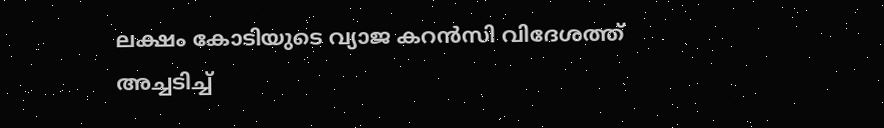ലക്ഷം കോടിയുടെ വ്യാജ കറന്‍സി വിദേശത്ത് അച്ചടിച്ച്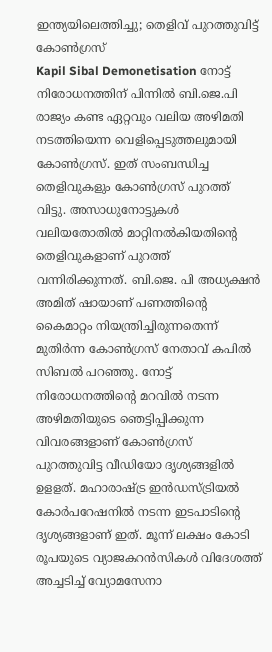ഇന്ത്യയിലെത്തിച്ചു; തെളിവ് പുറത്തുവിട്ട് കോണ്‍ഗ്രസ്
Kapil Sibal Demonetisation നോട്ട് നിരോധനത്തിന് പിന്നിൽ ബി.ജെ.പി രാജ്യം കണ്ട ഏറ്റവും വലിയ അഴിമതി നടത്തിയെന്ന വെളിപ്പെടുത്തലുമായി കോൺഗ്രസ്. ഇത് സംബന്ധിച്ച തെളിവുകളും കോൺഗ്രസ് പുറത്ത് വിട്ടു. അസാധുനോട്ടുകൾ വലിയതോതിൽ മാറ്റിനൽകിയതിന്‍റെ തെളിവുകളാണ് പുറത്ത് വന്നിരിക്കുന്നത്. ബി.ജെ. പി അധ്യക്ഷൻ അമിത് ഷായാണ് പണത്തിന്‍റെ കൈമാറ്റം നിയന്ത്രിച്ചിരുന്നതെന്ന് മുതിര്‍ന്ന കോൺഗ്രസ് നേതാവ് കപിൽ സിബൽ പറഞ്ഞു. നോട്ട് നിരോധനത്തിന്‍റെ മറവിൽ നടന്ന അഴിമതിയുടെ ഞെട്ടിപ്പിക്കുന്ന വിവരങ്ങളാണ് കോൺഗ്രസ് പുറത്തുവിട്ട വീഡിയോ ദൃശ്യങ്ങളിൽ ഉളളത്. മഹാരാഷ്ട്ര ഇൻഡസ്ട്രിയൽ കോർപറേഷനിൽ നടന്ന ഇടപാടിന്‍റെ ദൃശ്യങ്ങളാണ് ഇത്. മൂന്ന് ലക്ഷം കോടി രൂപയുടെ വ്യാജകറന്‍സികള്‍ വിദേശത്ത് അച്ചടിച്ച് വ്യോമസേനാ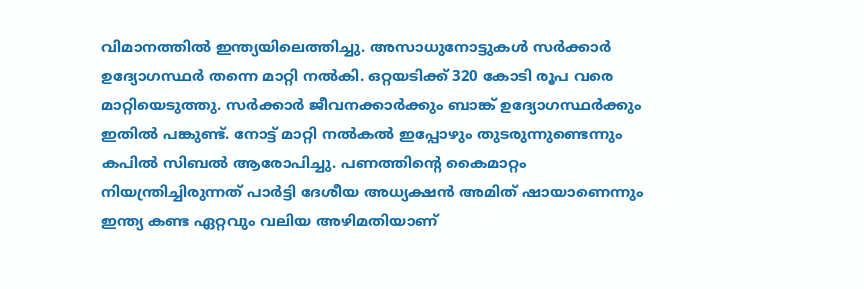വിമാനത്തില്‍ ഇന്ത്യയിലെത്തിച്ചു. അസാധുനോട്ടുകള്‍ സര്‍ക്കാര്‍ ഉദ്യോഗസ്ഥര്‍ തന്നെ മാറ്റി നല്‍കി. ഒറ്റയടിക്ക് 320 കോടി രൂപ വരെ മാറ്റിയെടുത്തു. സര്‍ക്കാര്‍ ജീവനക്കാര്‍ക്കും ബാങ്ക് ഉദ്യോഗസ്ഥര്‍ക്കും ഇതില്‍ പങ്കുണ്ട്. നോട്ട് മാറ്റി നല്‍കല്‍ ഇപ്പോഴും തുടരുന്നുണ്ടെന്നും കപില്‍ സിബല്‍ ആരോപിച്ചു. പണത്തിന്‍റെ കൈമാറ്റം നിയന്ത്രിച്ചിരുന്നത് പാർട്ടി ദേശീയ അധ്യക്ഷൻ അമിത് ഷായാണെന്നും ഇന്ത്യ കണ്ട ഏറ്റവും വലിയ അഴിമതിയാണ്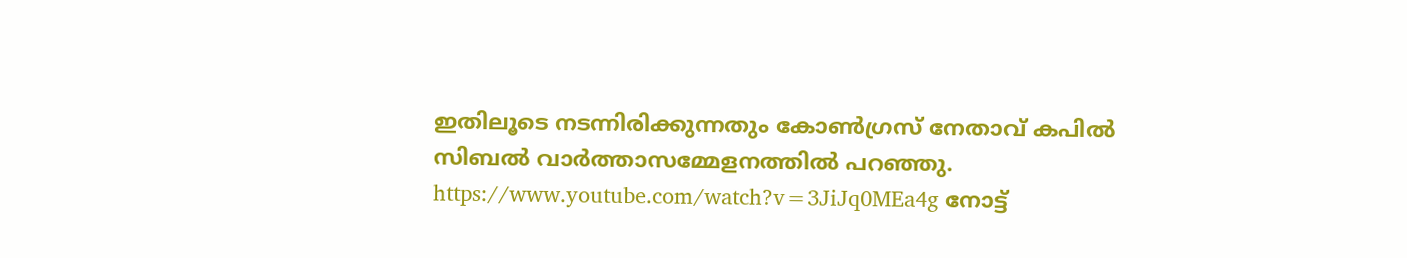ഇതിലൂടെ നടന്നിരിക്കുന്നതും കോൺഗ്രസ് നേതാവ് കപിൽ സിബൽ വാർത്താസമ്മേളനത്തിൽ പറഞ്ഞു. https://www.youtube.com/watch?v=3JiJq0MEa4g നോട്ട്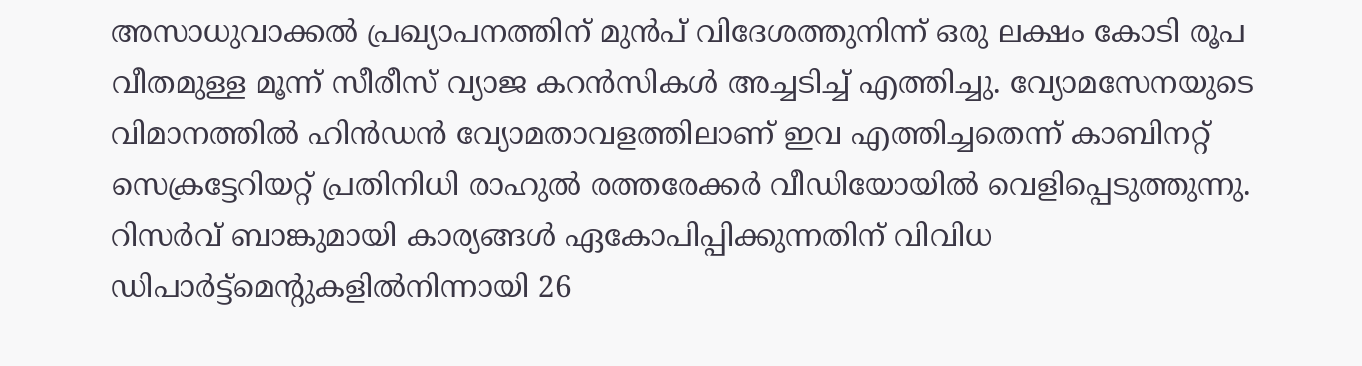അസാധുവാക്കൽ പ്രഖ്യാപനത്തിന് മുൻപ് വിദേശത്തുനിന്ന് ഒരു ലക്ഷം കോടി രൂപ വീതമുള്ള മൂന്ന് സീരീസ് വ്യാജ കറൻസികൾ അച്ചടിച്ച് എത്തിച്ചു. വ്യോമസേനയുടെ വിമാനത്തിൽ ഹിൻഡൻ വ്യോമതാവളത്തിലാണ് ഇവ എത്തിച്ചതെന്ന് കാബിനറ്റ് സെക്രട്ടേറിയറ്റ് പ്രതിനിധി രാഹുൽ രത്തരേക്കർ വീഡിയോയിൽ വെളിപ്പെടുത്തുന്നു. റിസർവ് ബാങ്കുമായി കാര്യങ്ങൾ ഏകോപിപ്പിക്കുന്നതിന് വിവിധ ഡിപാർട്ട്മെന്‍റുകളിൽനിന്നായി 26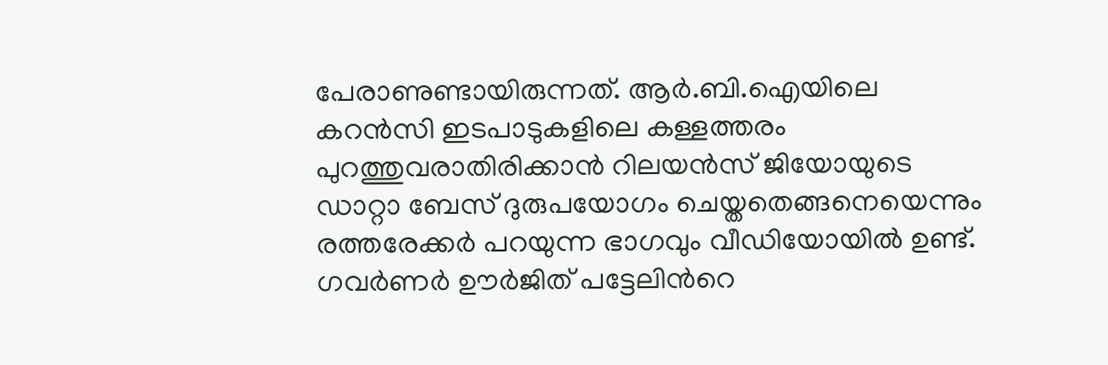പേരാണുണ്ടായിരുന്നത്. ആർ.ബി.ഐയിലെ കറൻസി ഇടപാടുകളിലെ കള്ളത്തരം പുറത്തുവരാതിരിക്കാൻ റിലയൻസ് ജിയോയുടെ ഡാറ്റാ ബേസ് ദുരുപയോഗം ചെയ്തതെങ്ങനെയെന്നും രത്തരേക്കർ പറയുന്ന ഭാഗവും വീഡിയോയിൽ ഉണ്ട്. ഗവർണർ ഊർജിത് പട്ടേലിന്‍റെ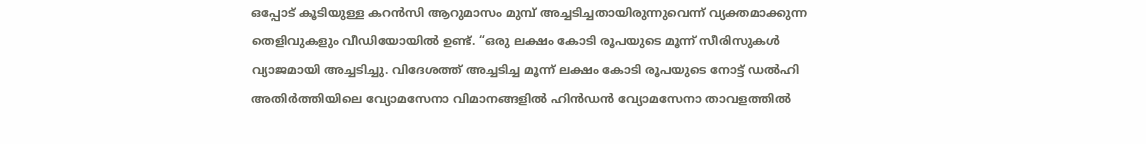ഒപ്പോട് കൂടിയുള്ള കറൻസി ആറുമാസം മുമ്പ് അച്ചടിച്ചതായിരുന്നുവെന്ന് വ്യക്തമാക്കുന്ന തെളിവുകളും വീഡിയോയിൽ ഉണ്ട്. “ഒരു ലക്ഷം കോടി രൂപയുടെ മൂന്ന് സീരിസുകള്‍ വ്യാജമായി അച്ചടിച്ചു. വിദേശത്ത് അച്ചടിച്ച മൂന്ന് ലക്ഷം കോടി രൂപയുടെ നോട്ട് ഡല്‍ഹി അതിര്‍ത്തിയിലെ വ്യോമസേനാ വിമാനങ്ങളില്‍ ഹിന്‍ഡന്‍ വ്യോമസേനാ താവളത്തില്‍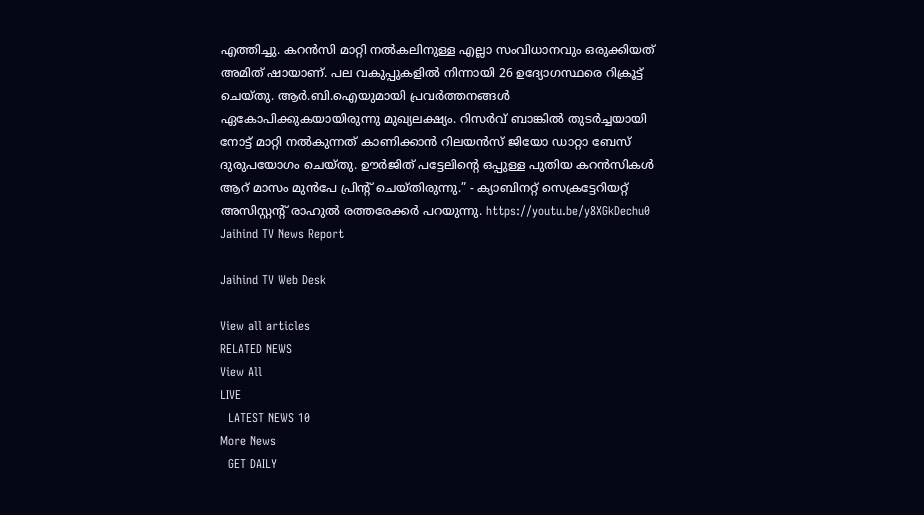എത്തിച്ചു. കറന്‍സി മാറ്റി നല്‍കലിനുള്ള എല്ലാ സംവിധാനവും ഒരുക്കിയത് അമിത് ഷായാണ്. പല വകുപ്പുകളില്‍ നിന്നായി 26 ഉദ്യോഗസ്ഥരെ റിക്രൂട്ട് ചെയ്തു. ആര്‍.ബി.ഐയുമായി പ്രവര്‍ത്തനങ്ങള്‍ ഏകോപിക്കുകയായിരുന്നു മുഖ്യലക്ഷ്യം. റിസര്‍വ് ബാങ്കില്‍ തുടര്‍ച്ചയായി നോട്ട് മാറ്റി നല്‍കുന്നത് കാണിക്കാന്‍ റിലയന്‍സ് ജിയോ ഡാറ്റാ ബേസ് ദുരുപയോഗം ചെയ്തു. ഊര്‍ജിത് പട്ടേലിന്‍റെ ഒപ്പുള്ള പുതിയ കറന്‍സികള്‍ ആറ് മാസം മുന്‍പേ പ്രിന്‍റ് ചെയ്തിരുന്നു.” - ക്യാബിനറ്റ് സെക്രട്ടേറിയറ്റ് അസിസ്റ്റന്‍റ് രാഹുല്‍ രത്തരേക്കര്‍ പറയുന്നു. https://youtu.be/y8XGkDechu0
Jaihind TV News Report

Jaihind TV Web Desk

View all articles
RELATED NEWS
View All
LIVE
  LATEST NEWS 10
More News
  GET DAILY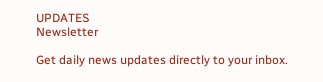UPDATES
Newsletter

Get daily news updates directly to your inbox.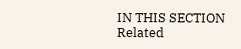IN THIS SECTION
Related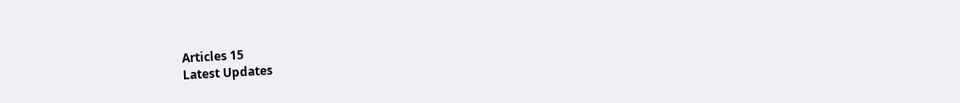Articles 15
Latest Updates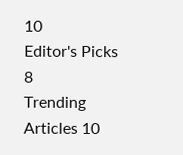10
Editor's Picks 8
Trending Articles 10